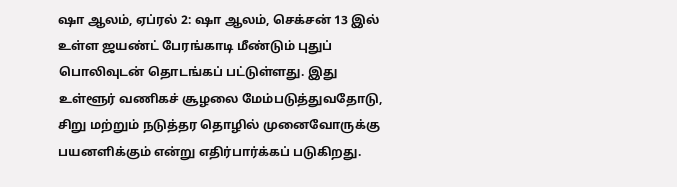ஷா ஆலம், ஏப்ரல் 2: ஷா ஆலம், செக்சன் 13 இல் உள்ள ஜயண்ட் பேரங்காடி மீண்டும் புதுப் பொலிவுடன் தொடங்கப் பட்டுள்ளது. இது உள்ளூர் வணிகச் சூழலை மேம்படுத்துவதோடு, சிறு மற்றும் நடுத்தர தொழில் முனைவோருக்கு பயனளிக்கும் என்று எதிர்பார்க்கப் படுகிறது.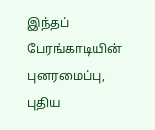இந்தப் பேரங்காடியின் புனரமைப்பு, புதிய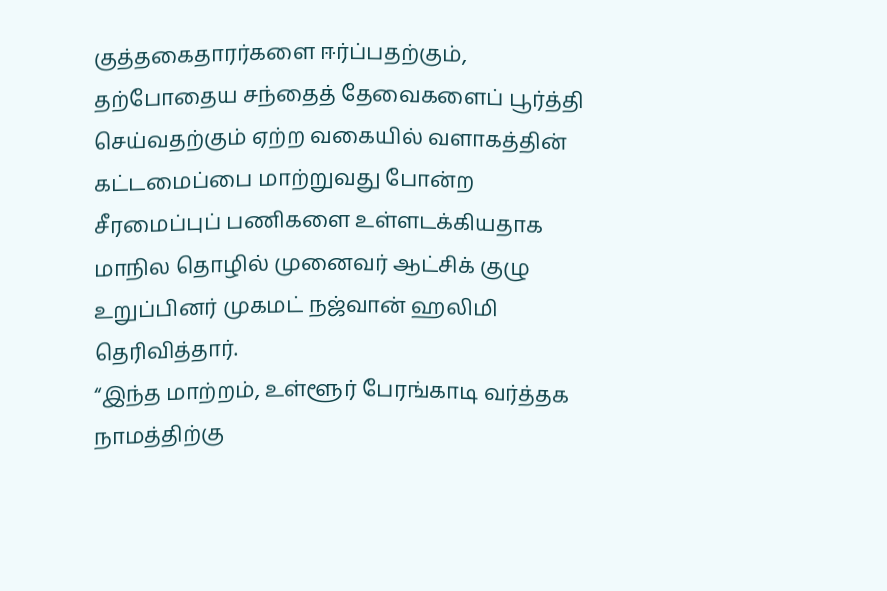குத்தகைதாரர்களை ஈர்ப்பதற்கும், தற்போதைய சந்தைத் தேவைகளைப் பூர்த்தி செய்வதற்கும் ஏற்ற வகையில் வளாகத்தின் கட்டமைப்பை மாற்றுவது போன்ற சீரமைப்புப் பணிகளை உள்ளடக்கியதாக மாநில தொழில் முனைவர் ஆட்சிக் குழு உறுப்பினர் முகமட் நஜ்வான் ஹலிமி தெரிவித்தார்.
“இந்த மாற்றம், உள்ளூர் பேரங்காடி வர்த்தக நாமத்திற்கு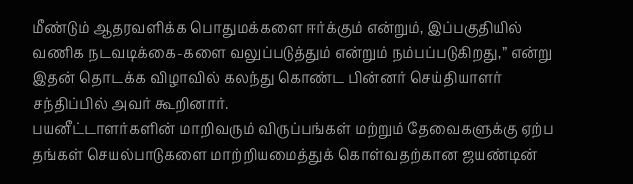மீண்டும் ஆதரவளிக்க பொதுமக்களை ஈர்க்கும் என்றும், இப்பகுதியில் வணிக நடவடிக்கை-களை வலுப்படுத்தும் என்றும் நம்பப்படுகிறது,” என்று இதன் தொடக்க விழாவில் கலந்து கொண்ட பின்னர் செய்தியாளர் சந்திப்பில் அவர் கூறினார்.
பயனீட்டாளர்களின் மாறிவரும் விருப்பங்கள் மற்றும் தேவைகளுக்கு ஏற்ப தங்கள் செயல்பாடுகளை மாற்றியமைத்துக் கொள்வதற்கான ஜயண்டின்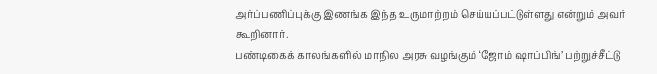அர்ப்பணிப்புக்கு இணங்க இந்த உருமாற்றம் செய்யப்பட்டுள்ளது என்றும் அவர் கூறினார்.
பண்டிகைக் காலங்களில் மாநில அரசு வழங்கும் ‘ஜோம் ஷாப்பிங்’ பற்றுச்சீட்டு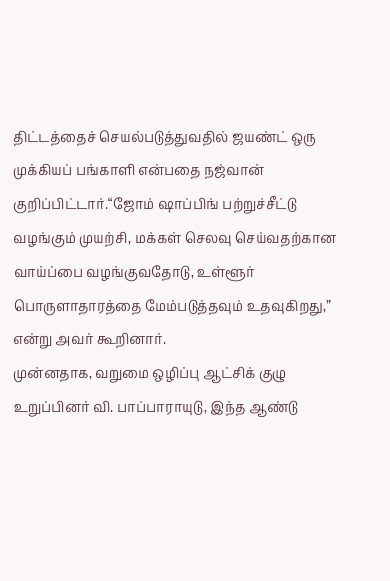திட்டத்தைச் செயல்படுத்துவதில் ஜயண்ட் ஒரு முக்கியப் பங்காளி என்பதை நஜ்வான் குறிப்பிட்டார்.“ஜோம் ஷாப்பிங் பற்றுச்சீட்டு வழங்கும் முயற்சி, மக்கள் செலவு செய்வதற்கான வாய்ப்பை வழங்குவதோடு, உள்ளூர் பொருளாதாரத்தை மேம்படுத்தவும் உதவுகிறது,” என்று அவர் கூறினார்.
முன்னதாக, வறுமை ஒழிப்பு ஆட்சிக் குழு உறுப்பினர் வி. பாப்பாராயுடு, இந்த ஆண்டு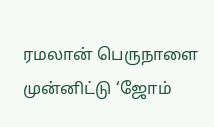ரமலான் பெருநாளை முன்னிட்டு ‘ஜோம்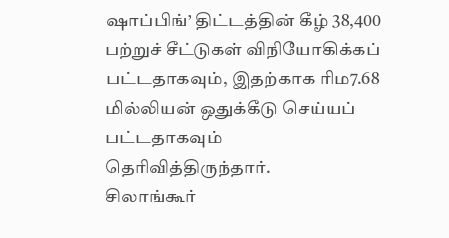ஷாப்பிங்’ திட்டத்தின் கீழ் 38,400 பற்றுச் சீட்டுகள் விநியோகிக்கப் பட்டதாகவும், இதற்காக ரிம7.68 மில்லியன் ஒதுக்கீடு செய்யப் பட்டதாகவும் தெரிவித்திருந்தார்.
சிலாங்கூர்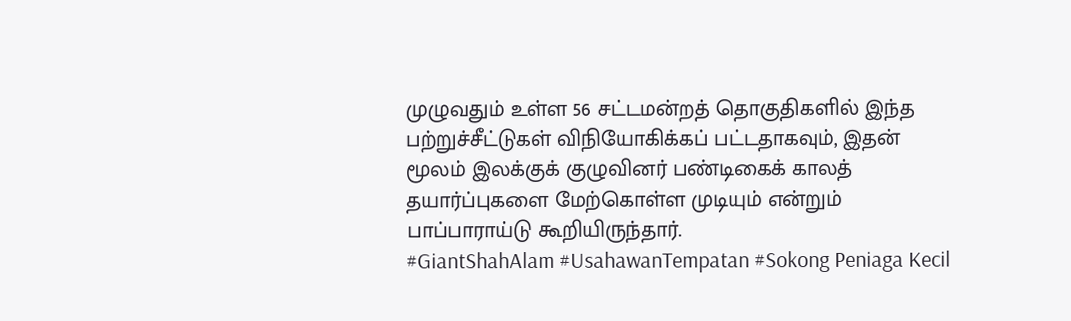முழுவதும் உள்ள 56 சட்டமன்றத் தொகுதிகளில் இந்த பற்றுச்சீட்டுகள் விநியோகிக்கப் பட்டதாகவும், இதன் மூலம் இலக்குக் குழுவினர் பண்டிகைக் காலத் தயார்ப்புகளை மேற்கொள்ள முடியும் என்றும் பாப்பாராய்டு கூறியிருந்தார்.
#GiantShahAlam #UsahawanTempatan #Sokong Peniaga Kecil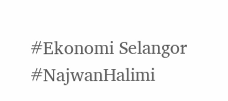#Ekonomi Selangor #NajwanHalimi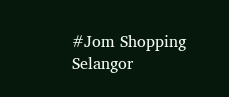#Jom Shopping Selangor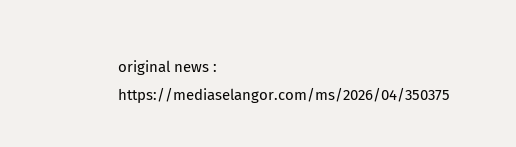original news : https://mediaselangor.com/ms/2026/04/350375